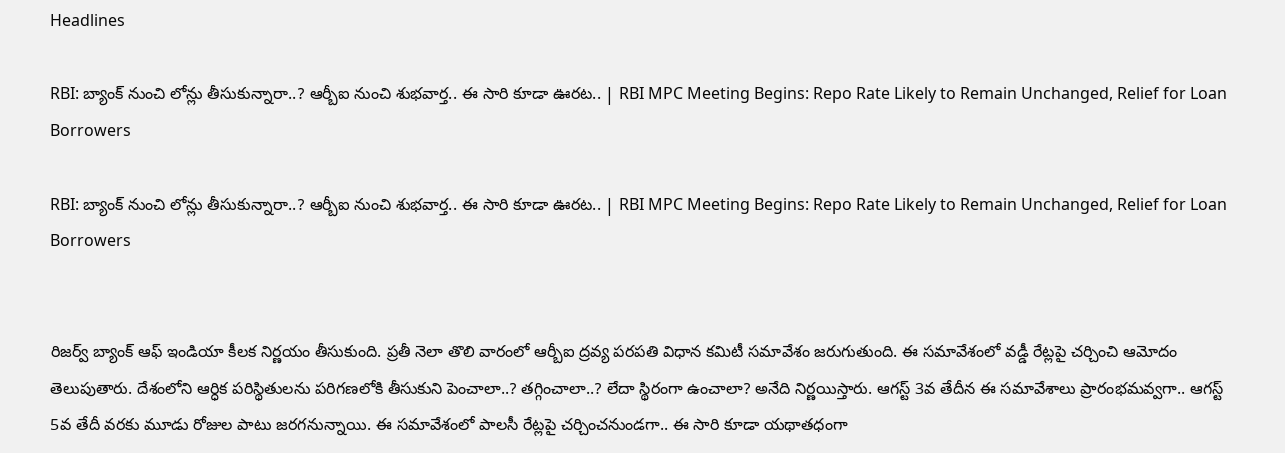Headlines

RBI: బ్యాంక్ నుంచి లోన్లు తీసుకున్నారా..? ఆర్బీఐ నుంచి శుభవార్త.. ఈ సారి కూడా ఊరట.. | RBI MPC Meeting Begins: Repo Rate Likely to Remain Unchanged, Relief for Loan Borrowers

RBI: బ్యాంక్ నుంచి లోన్లు తీసుకున్నారా..? ఆర్బీఐ నుంచి శుభవార్త.. ఈ సారి కూడా ఊరట.. | RBI MPC Meeting Begins: Repo Rate Likely to Remain Unchanged, Relief for Loan Borrowers


రిజర్వ్ బ్యాంక్ ఆఫ్ ఇండియా కీలక నిర్ణయం తీసుకుంది. ప్రతీ నెలా తొలి వారంలో ఆర్బీఐ ద్రవ్య పరపతి విధాన కమిటీ సమావేశం జరుగుతుంది. ఈ సమావేశంలో వడ్డీ రేట్లపై చర్చించి ఆమోదం తెలుపుతారు. దేశంలోని ఆర్ధిక పరిస్థితులను పరిగణలోకి తీసుకుని పెంచాలా..? తగ్గించాలా..? లేదా స్థిరంగా ఉంచాలా? అనేది నిర్ణయిస్తారు. ఆగస్ట్ 3వ తేదీన ఈ సమావేశాలు ప్రారంభమవ్వగా.. ఆగస్ట్ 5వ తేదీ వరకు మూడు రోజుల పాటు జరగనున్నాయి. ఈ సమావేశంలో పాలసీ రేట్లపై చర్చించనుండగా.. ఈ సారి కూడా యథాతధంగా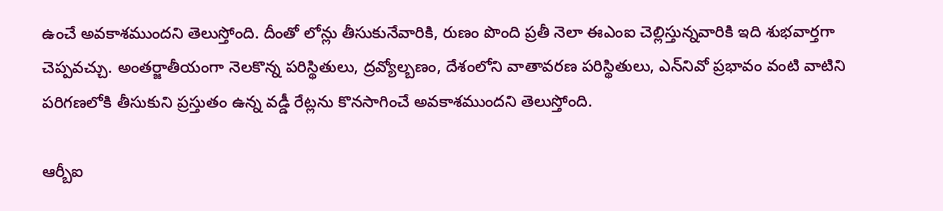ఉంచే అవకాశముందని తెలుస్తోంది. దీంతో లోన్లు తీసుకునేవారికి, రుణం పొంది ప్రతీ నెలా ఈఎంఐ చెల్లిస్తున్నవారికి ఇది శుభవార్తగా చెప్పవచ్చు. అంతర్జాతీయంగా నెలకొన్న పరిస్థితులు, ద్రవ్యోల్బణం, దేశంలోని వాతావరణ పరిస్థితులు, ఎన్‌నివో ప్రభావం వంటి వాటిని పరిగణలోకి తీసుకుని ప్రస్తుతం ఉన్న వడ్డీ రేట్లను కొనసాగించే అవకాశముందని తెలుస్తోంది.

ఆర్బీఐ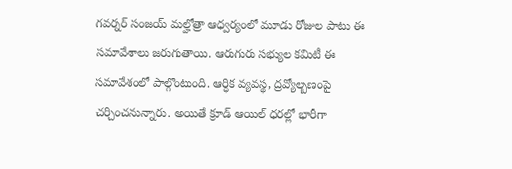గవర్నర్ సంజయ్ మల్హోత్రా ఆధ్వర్యంలో మూడు రోజుల పాటు ఈ సమావేశాలు జరుగుతాయి. ఆరుగురు సభ్యుల కమిటీ ఈ సమావేశంలో పాల్గొంటుంది. ఆర్ధిక వ్యవస్థ, ద్రవ్యోల్బణంపై చర్చించనున్నారు. అయితే క్రూడ్ ఆయిల్ ధరల్లో భారీగా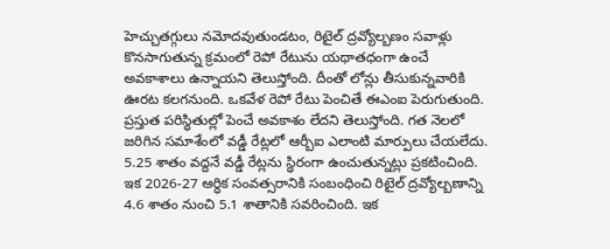హెచ్చుతగ్గులు నమోదవుతుండటం, రిటైల్ ద్రవ్యోల్బణం సవాళ్లు కొనసాగుతున్న క్రమంలో రెపో రేటును యథాతధంగా ఉంచే అవకాశాలు ఉన్నాయని తెలుస్తోంది. దీంతో లోన్లు తీసుకున్నవారికి ఊరట కలగనుంది. ఒకవేళ రెపో రేటు పెంచితే ఈఎంఐ పెరుగుతుంది. ప్రస్తుత పరిస్థితుల్లో పెంచే అవకాశం లేదని తెలుస్తోంది. గత నెలలో జరిగిన సమాశేంలో వడ్డీ రేట్లలో ఆర్బీఐ ఎలాంటి మార్పులు చేయలేదు. 5.25 శాతం వద్దనే వడ్డీ రేట్లను స్థిరంగా ఉంచుతున్నట్లు ప్రకటించింది. ఇక 2026-27 ఆర్ధిక సంవత్సరానికి సంబంధించి రిటైల్ ద్రవ్యోల్బణాన్ని 4.6 శాతం నుంచి 5.1 శాతానికి సవరించింది. ఇక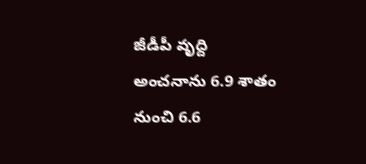జీడీపీ వృద్ది అంచనాను 6.9 శాతం నుంచి 6.6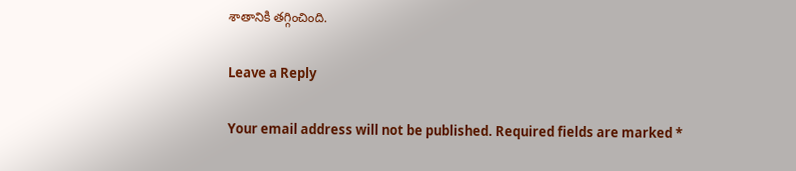శాతానికి తగ్గించింది.

Leave a Reply

Your email address will not be published. Required fields are marked *